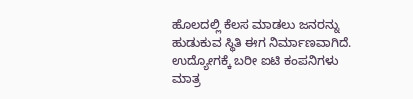ಹೊಲದಲ್ಲಿ ಕೆಲಸ ಮಾಡಲು ಜನರನ್ನು ಹುಡುಕುವ ಸ್ಥಿತಿ ಈಗ ನಿರ್ಮಾಣವಾಗಿದೆ. ಉದ್ಯೋಗಕ್ಕೆ ಬರೀ ಐಟಿ ಕಂಪನಿಗಳು ಮಾತ್ರ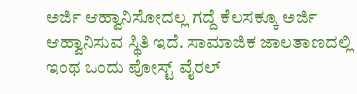ಅರ್ಜಿ ಆಹ್ವಾನಿಸೋದಲ್ಲ ಗದ್ದೆ ಕೆಲಸಕ್ಕೂ ಅರ್ಜಿ ಆಹ್ವಾನಿಸುವ ಸ್ಥಿತಿ ಇದೆ. ಸಾಮಾಜಿಕ ಜಾಲತಾಣದಲ್ಲಿ ಇಂಥ ಒಂದು ಪೋಸ್ಟ್ ವೈರಲ್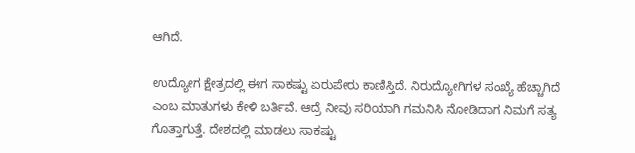ಆಗಿದೆ.

ಉದ್ಯೋಗ ಕ್ಷೇತ್ರದಲ್ಲಿ ಈಗ ಸಾಕಷ್ಟು ಏರುಪೇರು ಕಾಣಿಸ್ತಿದೆ. ನಿರುದ್ಯೋಗಿಗಳ ಸಂಖ್ಯೆ ಹೆಚ್ಚಾಗಿದೆ ಎಂಬ ಮಾತುಗಳು ಕೇಳಿ ಬರ್ತಿವೆ. ಆದ್ರೆ ನೀವು ಸರಿಯಾಗಿ ಗಮನಿಸಿ ನೋಡಿದಾಗ ನಿಮಗೆ ಸತ್ಯ ಗೊತ್ತಾಗುತ್ತೆ. ದೇಶದಲ್ಲಿ ಮಾಡಲು ಸಾಕಷ್ಟು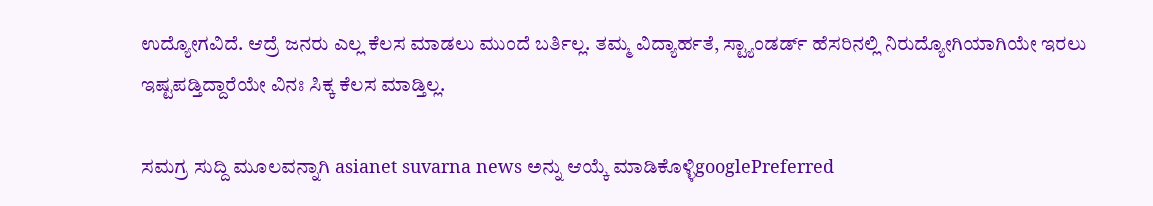ಉದ್ಯೋಗವಿದೆ. ಆದ್ರೆ ಜನರು ಎಲ್ಲ ಕೆಲಸ ಮಾಡಲು ಮುಂದೆ ಬರ್ತಿಲ್ಲ. ತಮ್ಮ ವಿದ್ಯಾರ್ಹತೆ, ಸ್ಟ್ಯಾಂಡರ್ಡ್ ಹೆಸರಿನಲ್ಲಿ ನಿರುದ್ಯೋಗಿಯಾಗಿಯೇ ಇರಲು ಇಷ್ಟಪಡ್ತಿದ್ದಾರೆಯೇ ವಿನಃ ಸಿಕ್ಕ ಕೆಲಸ ಮಾಡ್ತಿಲ್ಲ.

ಸಮಗ್ರ ಸುದ್ದಿ ಮೂಲವನ್ನಾಗಿ asianet suvarna news ಅನ್ನು ಆಯ್ಕೆ ಮಾಡಿಕೊಳ್ಳಿgooglePreferred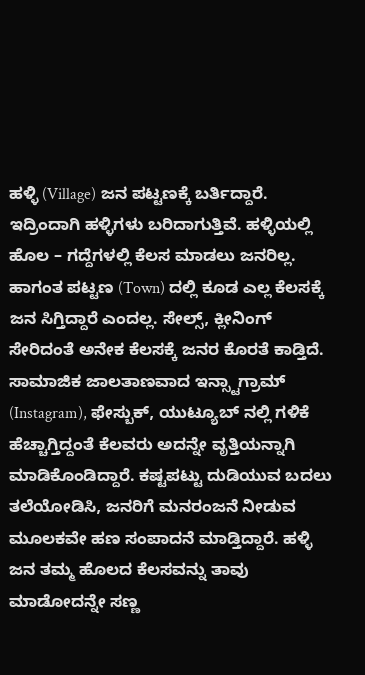ಹಳ್ಳಿ (Village) ಜನ ಪಟ್ಟಣಕ್ಕೆ ಬರ್ತಿದ್ದಾರೆ. ಇದ್ರಿಂದಾಗಿ ಹಳ್ಳಿಗಳು ಬರಿದಾಗುತ್ತಿವೆ. ಹಳ್ಳಿಯಲ್ಲಿ ಹೊಲ – ಗದ್ದೆಗಳಲ್ಲಿ ಕೆಲಸ ಮಾಡಲು ಜನರಿಲ್ಲ. ಹಾಗಂತ ಪಟ್ಟಣ (Town) ದಲ್ಲಿ ಕೂಡ ಎಲ್ಲ ಕೆಲಸಕ್ಕೆ ಜನ ಸಿಗ್ತಿದ್ದಾರೆ ಎಂದಲ್ಲ. ಸೇಲ್ಸ್, ಕ್ಲೀನಿಂಗ್ ಸೇರಿದಂತೆ ಅನೇಕ ಕೆಲಸಕ್ಕೆ ಜನರ ಕೊರತೆ ಕಾಡ್ತಿದೆ. ಸಾಮಾಜಿಕ ಜಾಲತಾಣವಾದ ಇನ್ಸ್ಟಾಗ್ರಾಮ್ (Instagram), ಫೇಸ್ಬುಕ್, ಯುಟ್ಯೂಬ್ ನಲ್ಲಿ ಗಳಿಕೆ ಹೆಚ್ಚಾಗ್ತಿದ್ದಂತೆ ಕೆಲವರು ಅದನ್ನೇ ವೃತ್ತಿಯನ್ನಾಗಿ ಮಾಡಿಕೊಂಡಿದ್ದಾರೆ. ಕಷ್ಟಪಟ್ಟು ದುಡಿಯುವ ಬದಲು ತಲೆಯೋಡಿಸಿ, ಜನರಿಗೆ ಮನರಂಜನೆ ನೀಡುವ ಮೂಲಕವೇ ಹಣ ಸಂಪಾದನೆ ಮಾಡ್ತಿದ್ದಾರೆ. ಹಳ್ಳಿ ಜನ ತಮ್ಮ ಹೊಲದ ಕೆಲಸವನ್ನು ತಾವು ಮಾಡೋದನ್ನೇ ಸಣ್ಣ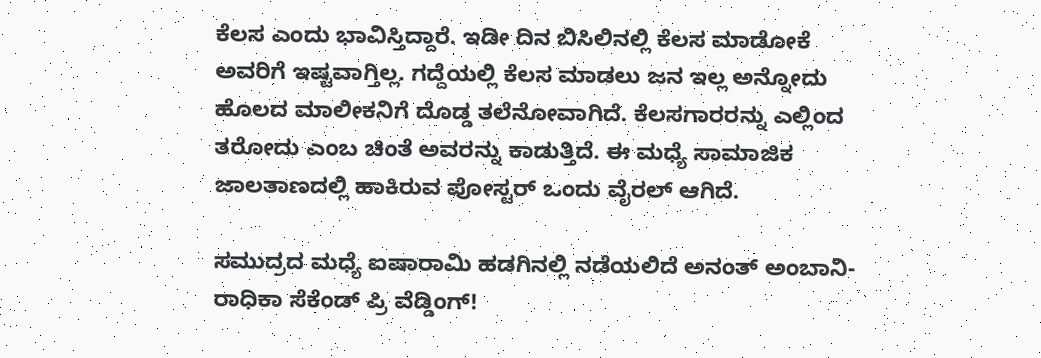ಕೆಲಸ ಎಂದು ಭಾವಿಸ್ತಿದ್ದಾರೆ. ಇಡೀ ದಿನ ಬಿಸಿಲಿನಲ್ಲಿ ಕೆಲಸ ಮಾಡೋಕೆ ಅವರಿಗೆ ಇಷ್ಟವಾಗ್ತಿಲ್ಲ. ಗದ್ದೆಯಲ್ಲಿ ಕೆಲಸ ಮಾಡಲು ಜನ ಇಲ್ಲ ಅನ್ನೋದು ಹೊಲದ ಮಾಲೀಕನಿಗೆ ದೊಡ್ಡ ತಲೆನೋವಾಗಿದೆ. ಕೆಲಸಗಾರರನ್ನು ಎಲ್ಲಿಂದ ತರೋದು ಎಂಬ ಚಿಂತೆ ಅವರನ್ನು ಕಾಡುತ್ತಿದೆ. ಈ ಮಧ್ಯೆ ಸಾಮಾಜಿಕ ಜಾಲತಾಣದಲ್ಲಿ ಹಾಕಿರುವ ಪೋಸ್ಟರ್ ಒಂದು ವೈರಲ್ ಆಗಿದೆ.

ಸಮುದ್ರದ ಮಧ್ಯೆ ಐಷಾರಾಮಿ ಹಡಗಿನಲ್ಲಿ ನಡೆಯಲಿದೆ ಅನಂತ್ ಅಂಬಾನಿ-ರಾಧಿಕಾ ಸೆಕೆಂಡ್ ಪ್ರಿ ವೆಡ್ಡಿಂಗ್‌!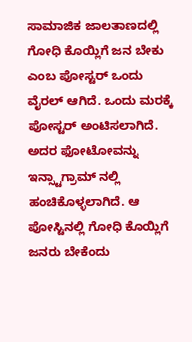ಸಾಮಾಜಿಕ ಜಾಲತಾಣದಲ್ಲಿ ಗೋಧಿ ಕೊಯ್ಲಿಗೆ ಜನ ಬೇಕು ಎಂಬ ಪೋಸ್ಟರ್ ಒಂದು ವೈರಲ್ ಆಗಿದೆ. ಒಂದು ಮರಕ್ಕೆ ಪೋಸ್ಟರ್ ಅಂಟಿಸಲಾಗಿದೆ. ಅದರ ಫೋಟೋವನ್ನು ಇನ್ಸ್ಟಾಗ್ರಾಮ್ ನಲ್ಲಿ ಹಂಚಿಕೊಳ್ಳಲಾಗಿದೆ. ಆ ಪೋಸ್ಟಿನಲ್ಲಿ ಗೋಧಿ ಕೊಯ್ಲಿಗೆ ಜನರು ಬೇಕೆಂದು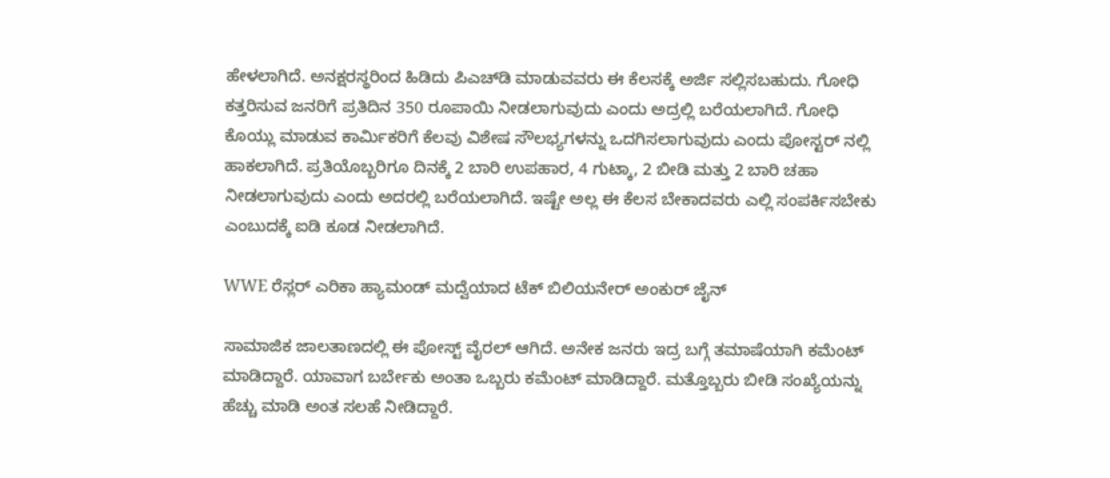ಹೇಳಲಾಗಿದೆ. ಅನಕ್ಷರಸ್ಥರಿಂದ ಹಿಡಿದು ಪಿಎಚ್‌ಡಿ ಮಾಡುವವರು ಈ ಕೆಲಸಕ್ಕೆ ಅರ್ಜಿ ಸಲ್ಲಿಸಬಹುದು. ಗೋಧಿ ಕತ್ತರಿಸುವ ಜನರಿಗೆ ಪ್ರತಿದಿನ 350 ರೂಪಾಯಿ ನೀಡಲಾಗುವುದು ಎಂದು ಅದ್ರಲ್ಲಿ ಬರೆಯಲಾಗಿದೆ. ಗೋಧಿ ಕೊಯ್ಲು ಮಾಡುವ ಕಾರ್ಮಿಕರಿಗೆ ಕೆಲವು ವಿಶೇಷ ಸೌಲಭ್ಯಗಳನ್ನು ಒದಗಿಸಲಾಗುವುದು ಎಂದು ಪೋಸ್ಟರ್ ನಲ್ಲಿ ಹಾಕಲಾಗಿದೆ. ಪ್ರತಿಯೊಬ್ಬರಿಗೂ ದಿನಕ್ಕೆ 2 ಬಾರಿ ಉಪಹಾರ, 4 ಗುಟ್ಕಾ, 2 ಬೀಡಿ ಮತ್ತು 2 ಬಾರಿ ಚಹಾ ನೀಡಲಾಗುವುದು ಎಂದು ಅದರಲ್ಲಿ ಬರೆಯಲಾಗಿದೆ. ಇಷ್ಟೇ ಅಲ್ಲ ಈ ಕೆಲಸ ಬೇಕಾದವರು ಎಲ್ಲಿ ಸಂಪರ್ಕಿಸಬೇಕು ಎಂಬುದಕ್ಕೆ ಐಡಿ ಕೂಡ ನೀಡಲಾಗಿದೆ.

WWE ರೆಸ್ಲರ್ ಎರಿಕಾ ಹ್ಯಾಮಂಡ್ ಮದ್ವೆಯಾದ ಟೆಕ್ ಬಿಲಿಯನೇರ್ ಅಂಕುರ್ ಜೈನ್

ಸಾಮಾಜಿಕ ಜಾಲತಾಣದಲ್ಲಿ ಈ ಪೋಸ್ಟ್ ವೈರಲ್ ಆಗಿದೆ. ಅನೇಕ ಜನರು ಇದ್ರ ಬಗ್ಗೆ ತಮಾಷೆಯಾಗಿ ಕಮೆಂಟ್ ಮಾಡಿದ್ದಾರೆ. ಯಾವಾಗ ಬರ್ಬೇಕು ಅಂತಾ ಒಬ್ಬರು ಕಮೆಂಟ್ ಮಾಡಿದ್ದಾರೆ. ಮತ್ತೊಬ್ಬರು ಬೀಡಿ ಸಂಖ್ಯೆಯನ್ನು ಹೆಚ್ಚು ಮಾಡಿ ಅಂತ ಸಲಹೆ ನೀಡಿದ್ದಾರೆ.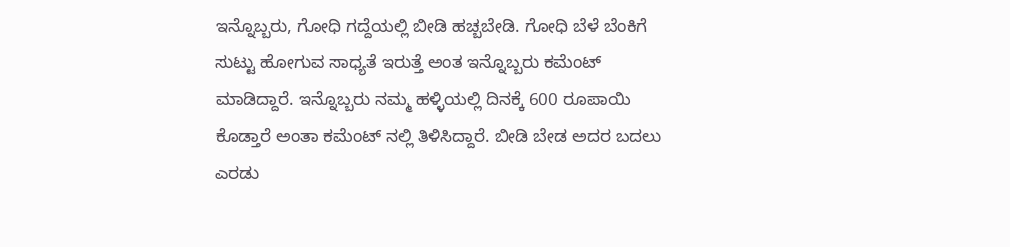ಇನ್ನೊಬ್ಬರು, ಗೋಧಿ ಗದ್ದೆಯಲ್ಲಿ ಬೀಡಿ ಹಚ್ಬಬೇಡಿ. ಗೋಧಿ ಬೆಳೆ ಬೆಂಕಿಗೆ ಸುಟ್ಟು ಹೋಗುವ ಸಾಧ್ಯತೆ ಇರುತ್ತೆ ಅಂತ ಇನ್ನೊಬ್ಬರು ಕಮೆಂಟ್ ಮಾಡಿದ್ದಾರೆ. ಇನ್ನೊಬ್ಬರು ನಮ್ಮ ಹಳ್ಳಿಯಲ್ಲಿ ದಿನಕ್ಕೆ 600 ರೂಪಾಯಿ ಕೊಡ್ತಾರೆ ಅಂತಾ ಕಮೆಂಟ್ ನಲ್ಲಿ ತಿಳಿಸಿದ್ದಾರೆ. ಬೀಡಿ ಬೇಡ ಅದರ ಬದಲು ಎರಡು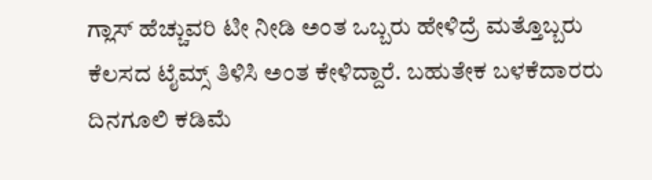ಗ್ಲಾಸ್ ಹೆಚ್ಚುವರಿ ಟೀ ನೀಡಿ ಅಂತ ಒಬ್ಬರು ಹೇಳಿದ್ರೆ ಮತ್ತೊಬ್ಬರು ಕೆಲಸದ ಟೈಮ್ಸ್ ತಿಳಿಸಿ ಅಂತ ಕೇಳಿದ್ದಾರೆ. ಬಹುತೇಕ ಬಳಕೆದಾರರು ದಿನಗೂಲಿ ಕಡಿಮೆ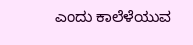ಎಂದು ಕಾಲೆಳೆಯುವ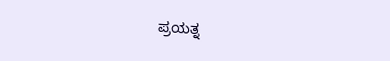ಪ್ರಯತ್ನ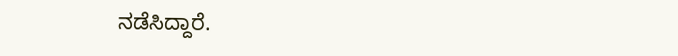ನಡೆಸಿದ್ದಾರೆ.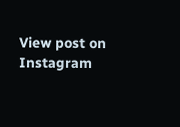View post on Instagram